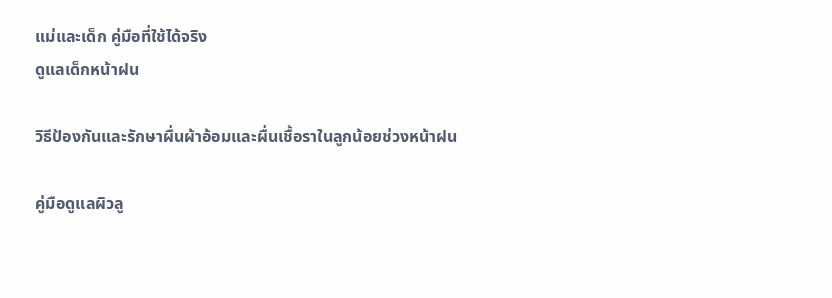แม่และเด็ก คู่มือที่ใช้ได้จริง
ดูแลเด็กหน้าฝน

วิธีป้องกันและรักษาผื่นผ้าอ้อมและผื่นเชื้อราในลูกน้อยช่วงหน้าฝน

คู่มือดูแลผิวลู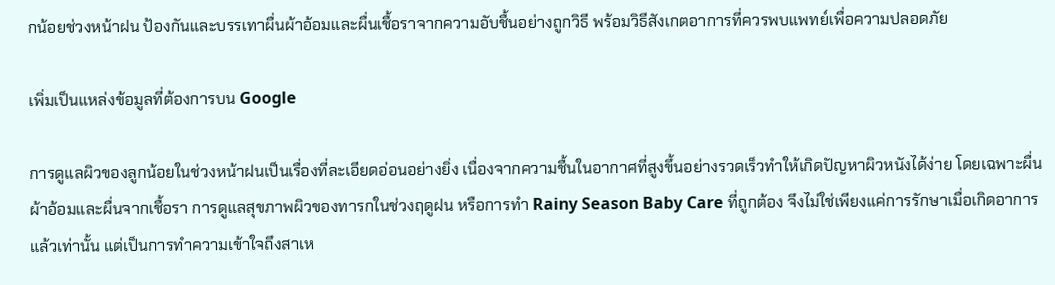กน้อยช่วงหน้าฝน ป้องกันและบรรเทาผื่นผ้าอ้อมและผื่นเชื้อราจากความอับชื้นอย่างถูกวิธี พร้อมวิธีสังเกตอาการที่ควรพบแพทย์เพื่อความปลอดภัย

เพิ่มเป็นแหล่งข้อมูลที่ต้องการบน Google

การดูแลผิวของลูกน้อยในช่วงหน้าฝนเป็นเรื่องที่ละเอียดอ่อนอย่างยิ่ง เนื่องจากความชื้นในอากาศที่สูงขึ้นอย่างรวดเร็วทำให้เกิดปัญหาผิวหนังได้ง่าย โดยเฉพาะผื่นผ้าอ้อมและผื่นจากเชื้อรา การดูแลสุขภาพผิวของทารกในช่วงฤดูฝน หรือการทำ Rainy Season Baby Care ที่ถูกต้อง จึงไม่ใช่เพียงแค่การรักษาเมื่อเกิดอาการแล้วเท่านั้น แต่เป็นการทำความเข้าใจถึงสาเห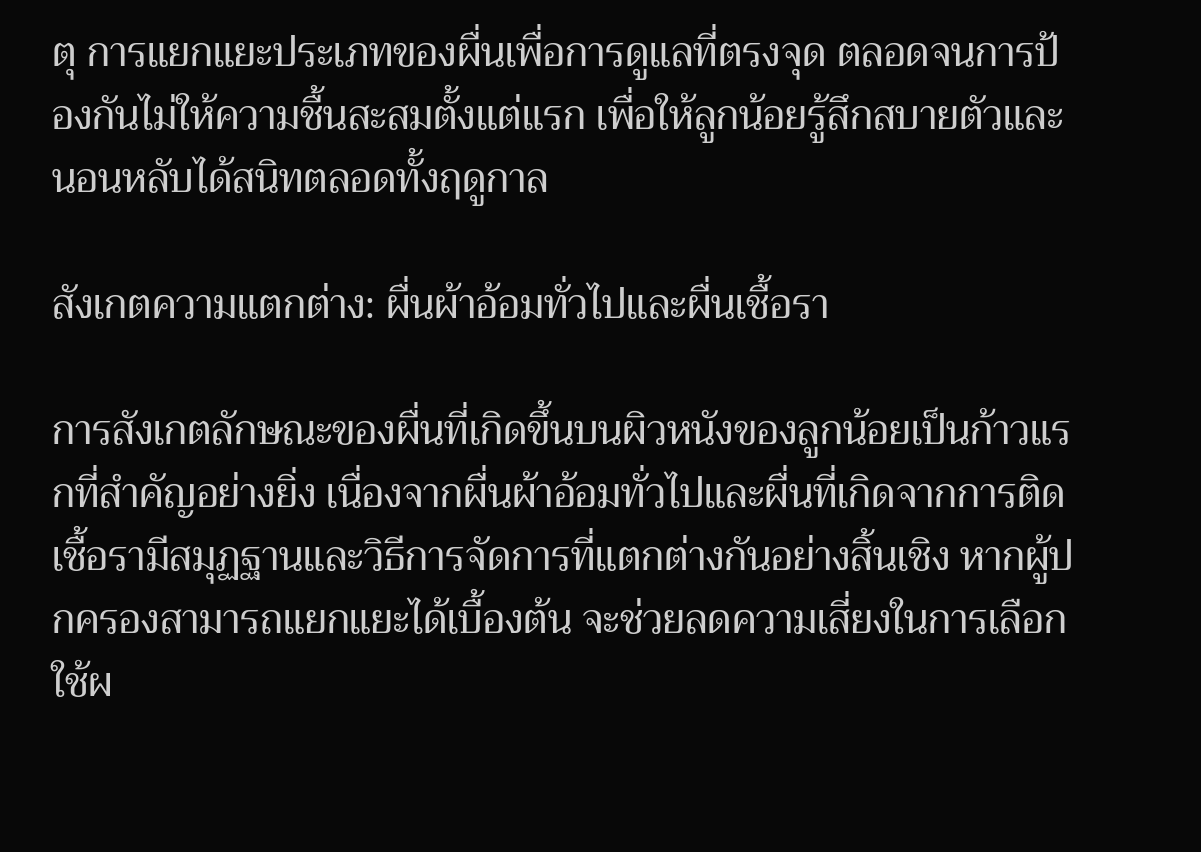ตุ การแยกแยะประเภทของผื่นเพื่อการดูแลที่ตรงจุด ตลอดจนการป้องกันไม่ให้ความชื้นสะสมตั้งแต่แรก เพื่อให้ลูกน้อยรู้สึกสบายตัวและนอนหลับได้สนิทตลอดทั้งฤดูกาล

สังเกตความแตกต่าง: ผื่นผ้าอ้อมทั่วไปและผื่นเชื้อรา

การสังเกตลักษณะของผื่นที่เกิดขึ้นบนผิวหนังของลูกน้อยเป็นก้าวแรกที่สำคัญอย่างยิ่ง เนื่องจากผื่นผ้าอ้อมทั่วไปและผื่นที่เกิดจากการติดเชื้อรามีสมุฏฐานและวิธีการจัดการที่แตกต่างกันอย่างสิ้นเชิง หากผู้ปกครองสามารถแยกแยะได้เบื้องต้น จะช่วยลดความเสี่ยงในการเลือกใช้ผ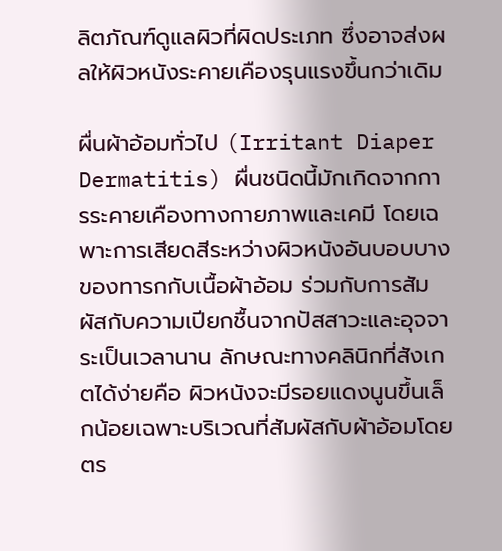ลิตภัณฑ์ดูแลผิวที่ผิดประเภท ซึ่งอาจส่งผลให้ผิวหนังระคายเคืองรุนแรงขึ้นกว่าเดิม

ผื่นผ้าอ้อมทั่วไป (Irritant Diaper Dermatitis) ผื่นชนิดนี้มักเกิดจากการระคายเคืองทางกายภาพและเคมี โดยเฉพาะการเสียดสีระหว่างผิวหนังอันบอบบางของทารกกับเนื้อผ้าอ้อม ร่วมกับการสัมผัสกับความเปียกชื้นจากปัสสาวะและอุจจาระเป็นเวลานาน ลักษณะทางคลินิกที่สังเกตได้ง่ายคือ ผิวหนังจะมีรอยแดงนูนขึ้นเล็กน้อยเฉพาะบริเวณที่สัมผัสกับผ้าอ้อมโดยตร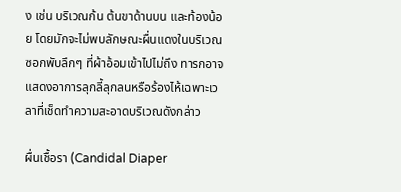ง เช่น บริเวณก้น ต้นขาด้านบน และท้องน้อย โดยมักจะไม่พบลักษณะผื่นแดงในบริเวณซอกพับลึกๆ ที่ผ้าอ้อมเข้าไปไม่ถึง ทารกอาจแสดงอาการลุกลี้ลุกลนหรือร้องไห้เฉพาะเวลาที่เช็ดทำความสะอาดบริเวณดังกล่าว

ผื่นเชื้อรา (Candidal Diaper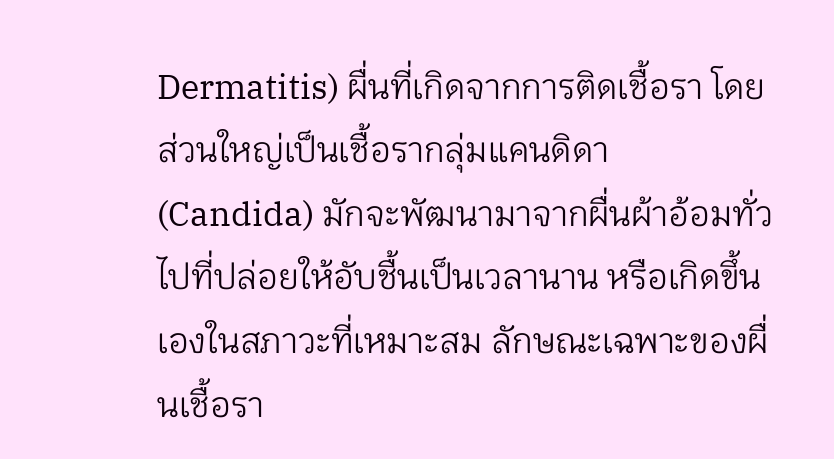Dermatitis) ผื่นที่เกิดจากการติดเชื้อรา โดยส่วนใหญ่เป็นเชื้อรากลุ่มแคนดิดา (Candida) มักจะพัฒนามาจากผื่นผ้าอ้อมทั่วไปที่ปล่อยให้อับชื้นเป็นเวลานาน หรือเกิดขึ้นเองในสภาวะที่เหมาะสม ลักษณะเฉพาะของผื่นเชื้อรา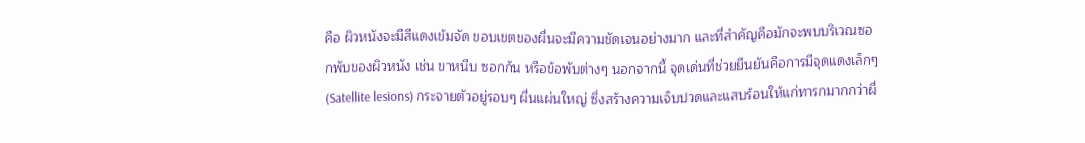คือ ผิวหนังจะมีสีแดงเข้มจัด ขอบเขตของผื่นจะมีความชัดเจนอย่างมาก และที่สำคัญคือมักจะพบบริเวณซอกพับของผิวหนัง เช่น ขาหนีบ ซอกก้น หรือข้อพับต่างๆ นอกจากนี้ จุดเด่นที่ช่วยยืนยันคือการมีจุดแดงเล็กๆ (Satellite lesions) กระจายตัวอยู่รอบๆ ผื่นแผ่นใหญ่ ซึ่งสร้างความเจ็บปวดและแสบร้อนให้แก่ทารกมากกว่าผื่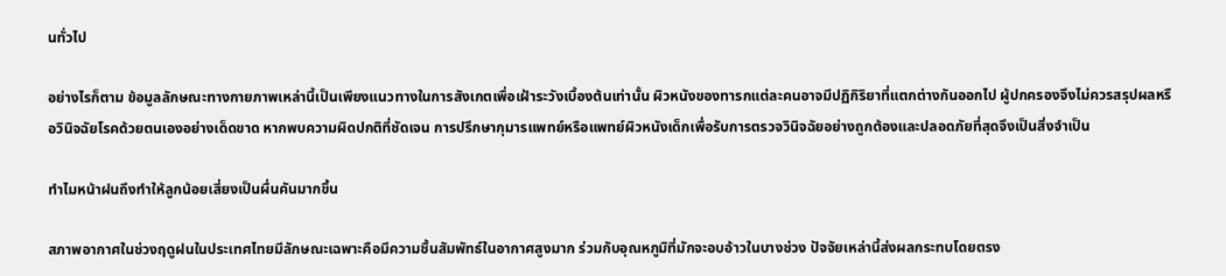นทั่วไป

อย่างไรก็ตาม ข้อมูลลักษณะทางกายภาพเหล่านี้เป็นเพียงแนวทางในการสังเกตเพื่อเฝ้าระวังเบื้องต้นเท่านั้น ผิวหนังของทารกแต่ละคนอาจมีปฏิกิริยาที่แตกต่างกันออกไป ผู้ปกครองจึงไม่ควรสรุปผลหรือวินิจฉัยโรคด้วยตนเองอย่างเด็ดขาด หากพบความผิดปกติที่ชัดเจน การปรึกษากุมารแพทย์หรือแพทย์ผิวหนังเด็กเพื่อรับการตรวจวินิจฉัยอย่างถูกต้องและปลอดภัยที่สุดจึงเป็นสิ่งจำเป็น

ทำไมหน้าฝนถึงทำให้ลูกน้อยเสี่ยงเป็นผื่นคันมากขึ้น

สภาพอากาศในช่วงฤดูฝนในประเทศไทยมีลักษณะเฉพาะคือมีความชื้นสัมพัทธ์ในอากาศสูงมาก ร่วมกับอุณหภูมิที่มักจะอบอ้าวในบางช่วง ปัจจัยเหล่านี้ส่งผลกระทบโดยตรง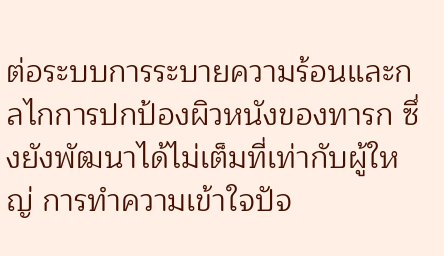ต่อระบบการระบายความร้อนและกลไกการปกป้องผิวหนังของทารก ซึ่งยังพัฒนาได้ไม่เต็มที่เท่ากับผู้ใหญ่ การทำความเข้าใจปัจ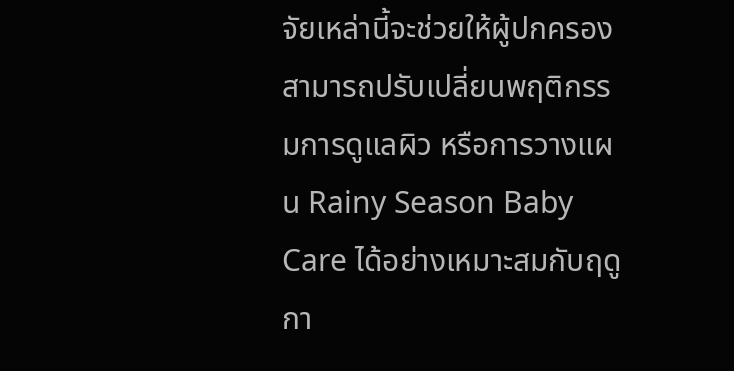จัยเหล่านี้จะช่วยให้ผู้ปกครองสามารถปรับเปลี่ยนพฤติกรรมการดูแลผิว หรือการวางแผน Rainy Season Baby Care ได้อย่างเหมาะสมกับฤดูกา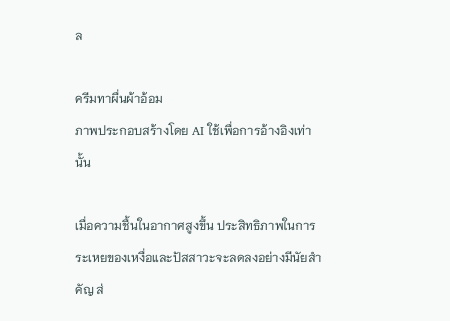ล

ครีมทาผื่นผ้าอ้อม
ภาพประกอบสร้างโดย AI ใช้เพื่อการอ้างอิงเท่านั้น

เมื่อความชื้นในอากาศสูงขึ้น ประสิทธิภาพในการระเหยของเหงื่อและปัสสาวะจะลดลงอย่างมีนัยสำคัญ ส่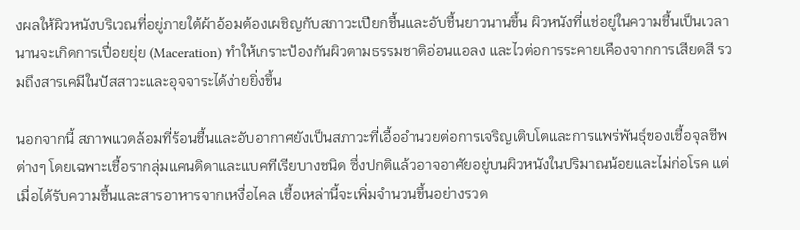งผลให้ผิวหนังบริเวณที่อยู่ภายใต้ผ้าอ้อมต้องเผชิญกับสภาวะเปียกชื้นและอับชื้นยาวนานขึ้น ผิวหนังที่แช่อยู่ในความชื้นเป็นเวลานานจะเกิดการเปื่อยยุ่ย (Maceration) ทำให้เกราะป้องกันผิวตามธรรมชาติอ่อนแอลง และไวต่อการระคายเคืองจากการเสียดสี รวมถึงสารเคมีในปัสสาวะและอุจจาระได้ง่ายยิ่งขึ้น

นอกจากนี้ สภาพแวดล้อมที่ร้อนชื้นและอับอากาศยังเป็นสภาวะที่เอื้ออำนวยต่อการเจริญเติบโตและการแพร่พันธุ์ของเชื้อจุลชีพต่างๆ โดยเฉพาะเชื้อรากลุ่มแคนดิดาและแบคทีเรียบางชนิด ซึ่งปกติแล้วอาจอาศัยอยู่บนผิวหนังในปริมาณน้อยและไม่ก่อโรค แต่เมื่อได้รับความชื้นและสารอาหารจากเหงื่อไคล เชื้อเหล่านี้จะเพิ่มจำนวนขึ้นอย่างรวด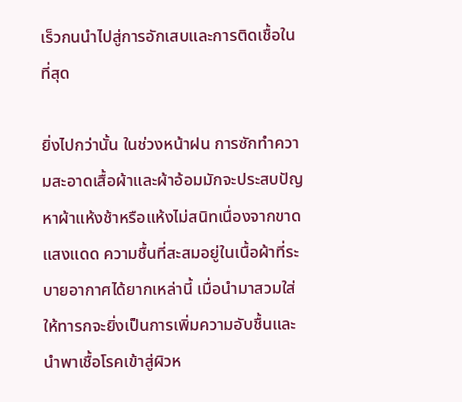เร็วกนนำไปสู่การอักเสบและการติดเชื้อในที่สุด

ยิ่งไปกว่านั้น ในช่วงหน้าฝน การซักทำความสะอาดเสื้อผ้าและผ้าอ้อมมักจะประสบปัญหาผ้าแห้งช้าหรือแห้งไม่สนิทเนื่องจากขาดแสงแดด ความชื้นที่สะสมอยู่ในเนื้อผ้าที่ระบายอากาศได้ยากเหล่านี้ เมื่อนำมาสวมใส่ให้ทารกจะยิ่งเป็นการเพิ่มความอับชื้นและนำพาเชื้อโรคเข้าสู่ผิวห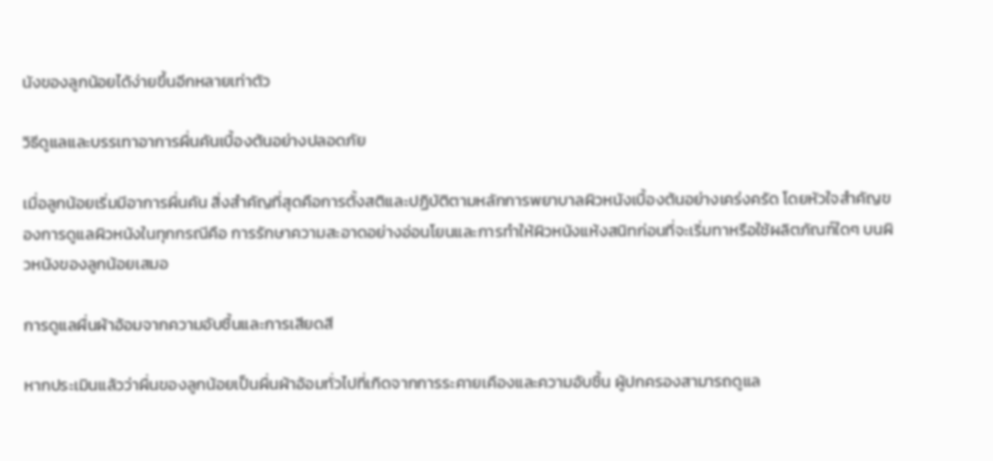นังของลูกน้อยได้ง่ายขึ้นอีกหลายเท่าตัว

วิธีดูแลและบรรเทาอาการผื่นคันเบื้องต้นอย่างปลอดภัย

เมื่อลูกน้อยเริ่มมีอาการผื่นคัน สิ่งสำคัญที่สุดคือการตั้งสติและปฏิบัติตามหลักการพยาบาลผิวหนังเบื้องต้นอย่างเคร่งครัด โดยหัวใจสำคัญของการดูแลผิวหนังในทุกกรณีคือ การรักษาความสะอาดอย่างอ่อนโยนและการทำให้ผิวหนังแห้งสนิทก่อนที่จะเริ่มทาหรือใช้ผลิตภัณฑ์ใดๆ บนผิวหนังของลูกน้อยเสมอ

การดูแลผื่นผ้าอ้อมจากความอับชื้นและการเสียดสี

หากประเมินแล้วว่าผื่นของลูกน้อยเป็นผื่นผ้าอ้อมทั่วไปที่เกิดจากการระคายเคืองและความอับชื้น ผู้ปกครองสามารถดูแล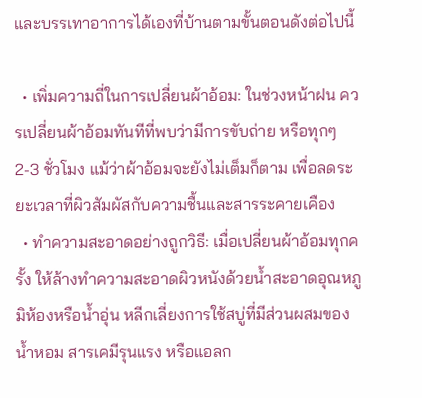และบรรเทาอาการได้เองที่บ้านตามขั้นตอนดังต่อไปนี้

  • เพิ่มความถี่ในการเปลี่ยนผ้าอ้อม: ในช่วงหน้าฝน ควรเปลี่ยนผ้าอ้อมทันทีที่พบว่ามีการขับถ่าย หรือทุกๆ 2-3 ชั่วโมง แม้ว่าผ้าอ้อมจะยังไม่เต็มก็ตาม เพื่อลดระยะเวลาที่ผิวสัมผัสกับความชื้นและสารระคายเคือง
  • ทำความสะอาดอย่างถูกวิธี: เมื่อเปลี่ยนผ้าอ้อมทุกครั้ง ให้ล้างทำความสะอาดผิวหนังด้วยน้ำสะอาดอุณหภูมิห้องหรือน้ำอุ่น หลีกเลี่ยงการใช้สบู่ที่มีส่วนผสมของน้ำหอม สารเคมีรุนแรง หรือแอลก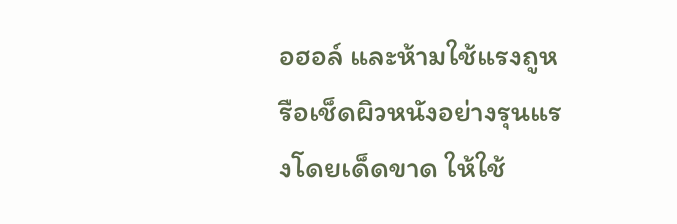อฮอล์ และห้ามใช้แรงถูหรือเช็ดผิวหนังอย่างรุนแรงโดยเด็ดขาด ให้ใช้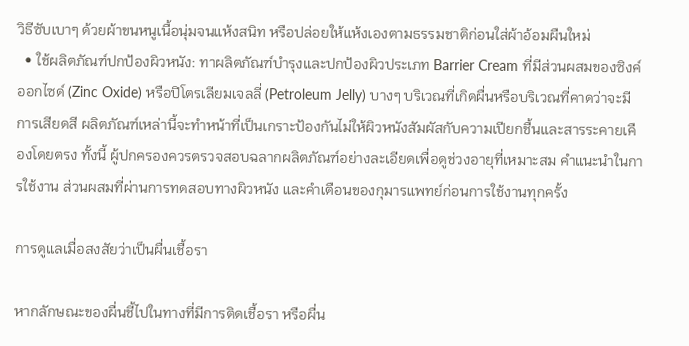วิธีซับเบาๆ ด้วยผ้าขนหนูเนื้อนุ่มจนแห้งสนิท หรือปล่อยให้แห้งเองตามธรรมชาติก่อนใส่ผ้าอ้อมผืนใหม่
  • ใช้ผลิตภัณฑ์ปกป้องผิวหนัง: ทาผลิตภัณฑ์บำรุงและปกป้องผิวประเภท Barrier Cream ที่มีส่วนผสมของซิงค์ออกไซด์ (Zinc Oxide) หรือปิโตรเลียมเจลลี่ (Petroleum Jelly) บางๆ บริเวณที่เกิดผื่นหรือบริเวณที่คาดว่าจะมีการเสียดสี ผลิตภัณฑ์เหล่านี้จะทำหน้าที่เป็นเกราะป้องกันไม่ให้ผิวหนังสัมผัสกับความเปียกชื้นและสารระคายเคืองโดยตรง ทั้งนี้ ผู้ปกครองควรตรวจสอบฉลากผลิตภัณฑ์อย่างละเอียดเพื่อดูช่วงอายุที่เหมาะสม คำแนะนำในการใช้งาน ส่วนผสมที่ผ่านการทดสอบทางผิวหนัง และคำเตือนของกุมารแพทย์ก่อนการใช้งานทุกครั้ง

การดูแลเมื่อสงสัยว่าเป็นผื่นเชื้อรา

หากลักษณะของผื่นชี้ไปในทางที่มีการติดเชื้อรา หรือผื่น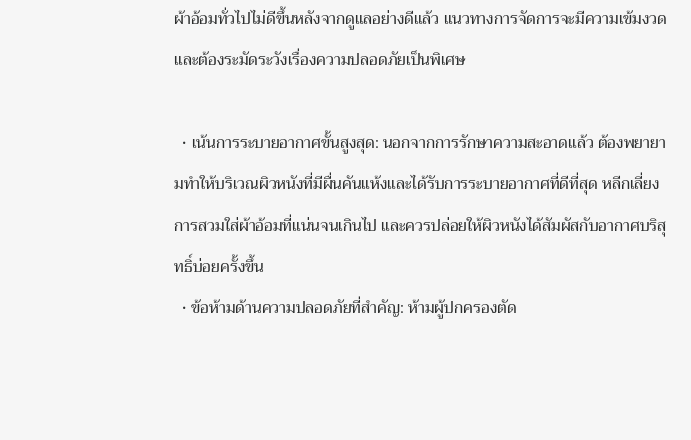ผ้าอ้อมทั่วไปไม่ดีขึ้นหลังจากดูแลอย่างดีแล้ว แนวทางการจัดการจะมีความเข้มงวดและต้องระมัดระวังเรื่องความปลอดภัยเป็นพิเศษ

  • เน้นการระบายอากาศขั้นสูงสุด: นอกจากการรักษาความสะอาดแล้ว ต้องพยายามทำให้บริเวณผิวหนังที่มีผื่นคันแห้งและได้รับการระบายอากาศที่ดีที่สุด หลีกเลี่ยงการสวมใส่ผ้าอ้อมที่แน่นจนเกินไป และควรปล่อยให้ผิวหนังได้สัมผัสกับอากาศบริสุทธิ์บ่อยครั้งขึ้น
  • ข้อห้ามด้านความปลอดภัยที่สำคัญ: ห้ามผู้ปกครองตัด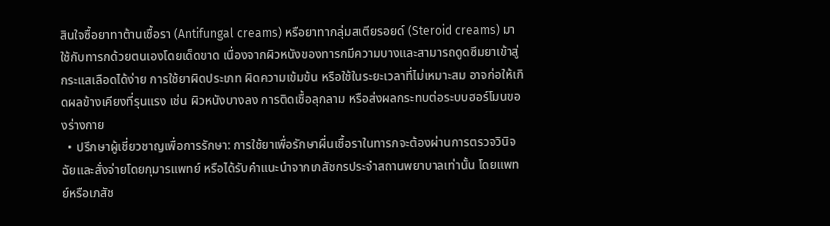สินใจซื้อยาทาต้านเชื้อรา (Antifungal creams) หรือยาทากลุ่มสเตียรอยด์ (Steroid creams) มาใช้กับทารกด้วยตนเองโดยเด็ดขาด เนื่องจากผิวหนังของทารกมีความบางและสามารถดูดซึมยาเข้าสู่กระแสเลือดได้ง่าย การใช้ยาผิดประเภท ผิดความเข้มข้น หรือใช้ในระยะเวลาที่ไม่เหมาะสม อาจก่อให้เกิดผลข้างเคียงที่รุนแรง เช่น ผิวหนังบางลง การติดเชื้อลุกลาม หรือส่งผลกระทบต่อระบบฮอร์โมนของร่างกาย
  • ปรึกษาผู้เชี่ยวชาญเพื่อการรักษา: การใช้ยาเพื่อรักษาผื่นเชื้อราในทารกจะต้องผ่านการตรวจวินิจฉัยและสั่งจ่ายโดยกุมารแพทย์ หรือได้รับคำแนะนำจากเภสัชกรประจำสถานพยาบาลเท่านั้น โดยแพทย์หรือเภสัช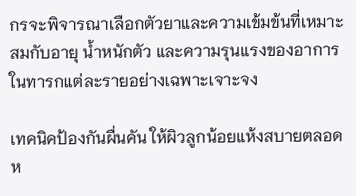กรจะพิจารณาเลือกตัวยาและความเข้มข้นที่เหมาะสมกับอายุ น้ำหนักตัว และความรุนแรงของอาการในทารกแต่ละรายอย่างเฉพาะเจาะจง

เทคนิคป้องกันผื่นคัน ให้ผิวลูกน้อยแห้งสบายตลอดห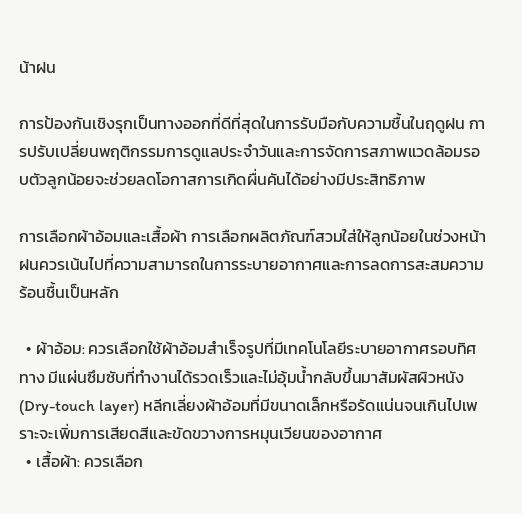น้าฝน

การป้องกันเชิงรุกเป็นทางออกที่ดีที่สุดในการรับมือกับความชื้นในฤดูฝน การปรับเปลี่ยนพฤติกรรมการดูแลประจำวันและการจัดการสภาพแวดล้อมรอบตัวลูกน้อยจะช่วยลดโอกาสการเกิดผื่นคันได้อย่างมีประสิทธิภาพ

การเลือกผ้าอ้อมและเสื้อผ้า การเลือกผลิตภัณฑ์สวมใส่ให้ลูกน้อยในช่วงหน้าฝนควรเน้นไปที่ความสามารถในการระบายอากาศและการลดการสะสมความร้อนชื้นเป็นหลัก

  • ผ้าอ้อม: ควรเลือกใช้ผ้าอ้อมสำเร็จรูปที่มีเทคโนโลยีระบายอากาศรอบทิศทาง มีแผ่นซึมซับที่ทำงานได้รวดเร็วและไม่อุ้มน้ำกลับขึ้นมาสัมผัสผิวหนัง (Dry-touch layer) หลีกเลี่ยงผ้าอ้อมที่มีขนาดเล็กหรือรัดแน่นจนเกินไปเพราะจะเพิ่มการเสียดสีและขัดขวางการหมุนเวียนของอากาศ
  • เสื้อผ้า: ควรเลือก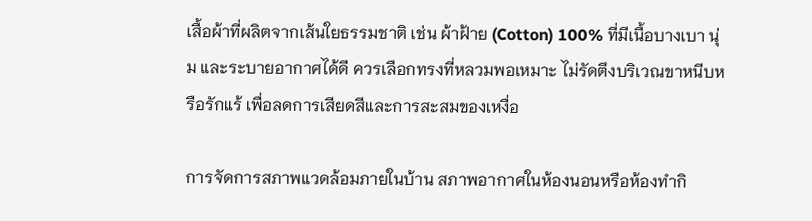เสื้อผ้าที่ผลิตจากเส้นใยธรรมชาติ เช่น ผ้าฝ้าย (Cotton) 100% ที่มีเนื้อบางเบา นุ่ม และระบายอากาศได้ดี ควรเลือกทรงที่หลวมพอเหมาะ ไม่รัดตึงบริเวณขาหนีบหรือรักแร้ เพื่อลดการเสียดสีและการสะสมของเหงื่อ

การจัดการสภาพแวดล้อมภายในบ้าน สภาพอากาศในห้องนอนหรือห้องทำกิ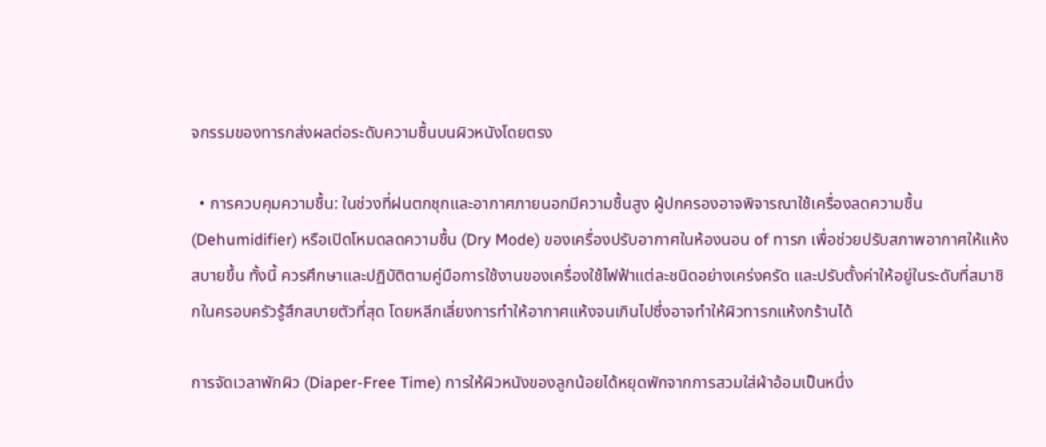จกรรมของทารกส่งผลต่อระดับความชื้นบนผิวหนังโดยตรง

  • การควบคุมความชื้น: ในช่วงที่ฝนตกชุกและอากาศภายนอกมีความชื้นสูง ผู้ปกครองอาจพิจารณาใช้เครื่องลดความชื้น (Dehumidifier) หรือเปิดโหมดลดความชื้น (Dry Mode) ของเครื่องปรับอากาศในห้องนอน of ทารก เพื่อช่วยปรับสภาพอากาศให้แห้งสบายขึ้น ทั้งนี้ ควรศึกษาและปฏิบัติตามคู่มือการใช้งานของเครื่องใช้ไฟฟ้าแต่ละชนิดอย่างเคร่งครัด และปรับตั้งค่าให้อยู่ในระดับที่สมาชิกในครอบครัวรู้สึกสบายตัวที่สุด โดยหลีกเลี่ยงการทำให้อากาศแห้งจนเกินไปซึ่งอาจทำให้ผิวทารกแห้งกร้านได้

การจัดเวลาพักผิว (Diaper-Free Time) การให้ผิวหนังของลูกน้อยได้หยุดพักจากการสวมใส่ผ้าอ้อมเป็นหนึ่ง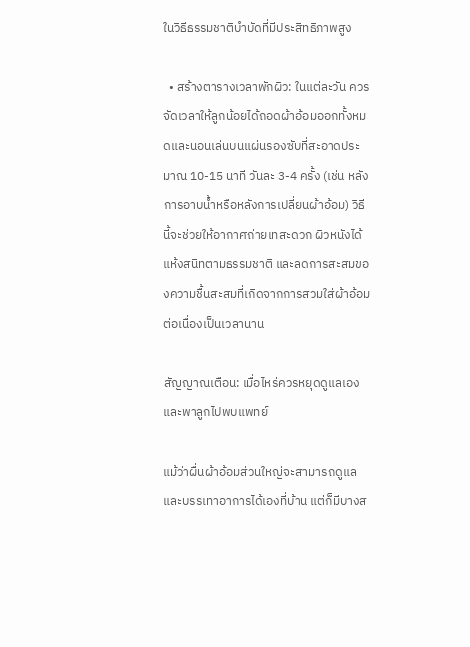ในวิธีธรรมชาติบำบัดที่มีประสิทธิภาพสูง

  • สร้างตารางเวลาพักผิว: ในแต่ละวัน ควรจัดเวลาให้ลูกน้อยได้ถอดผ้าอ้อมออกทั้งหมดและนอนเล่นบนแผ่นรองซับที่สะอาดประมาณ 10-15 นาที วันละ 3-4 ครั้ง (เช่น หลังการอาบน้ำหรือหลังการเปลี่ยนผ้าอ้อม) วิธีนี้จะช่วยให้อากาศถ่ายเทสะดวก ผิวหนังได้แห้งสนิทตามธรรมชาติ และลดการสะสมของความชื้นสะสมที่เกิดจากการสวมใส่ผ้าอ้อมต่อเนื่องเป็นเวลานาน

สัญญาณเตือน: เมื่อไหร่ควรหยุดดูแลเองและพาลูกไปพบแพทย์

แม้ว่าผื่นผ้าอ้อมส่วนใหญ่จะสามารถดูแลและบรรเทาอาการได้เองที่บ้าน แต่ก็มีบางส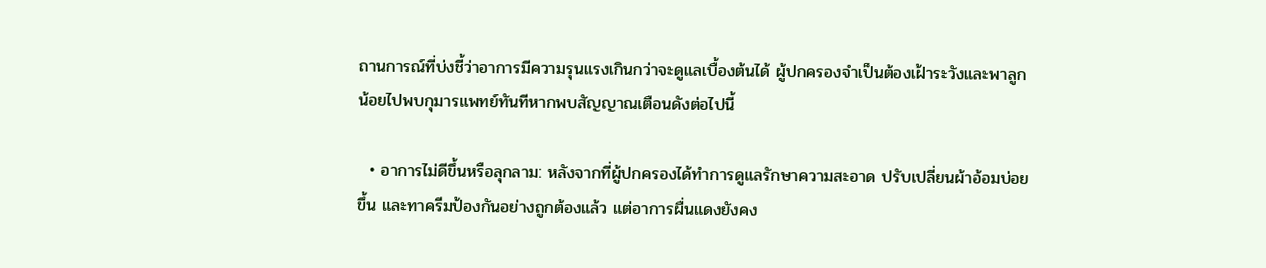ถานการณ์ที่บ่งชี้ว่าอาการมีความรุนแรงเกินกว่าจะดูแลเบื้องต้นได้ ผู้ปกครองจำเป็นต้องเฝ้าระวังและพาลูกน้อยไปพบกุมารแพทย์ทันทีหากพบสัญญาณเตือนดังต่อไปนี้

  • อาการไม่ดีขึ้นหรือลุกลาม: หลังจากที่ผู้ปกครองได้ทำการดูแลรักษาความสะอาด ปรับเปลี่ยนผ้าอ้อมบ่อยขึ้น และทาครีมป้องกันอย่างถูกต้องแล้ว แต่อาการผื่นแดงยังคง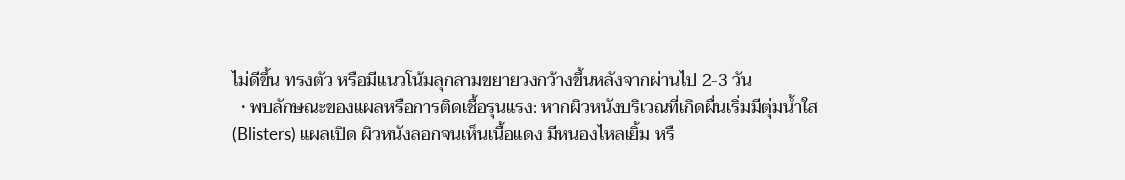ไม่ดีขึ้น ทรงตัว หรือมีแนวโน้มลุกลามขยายวงกว้างขึ้นหลังจากผ่านไป 2-3 วัน
  • พบลักษณะของแผลหรือการติดเชื้อรุนแรง: หากผิวหนังบริเวณที่เกิดผื่นเริ่มมีตุ่มน้ำใส (Blisters) แผลเปิด ผิวหนังลอกจนเห็นเนื้อแดง มีหนองไหลเยิ้ม หรื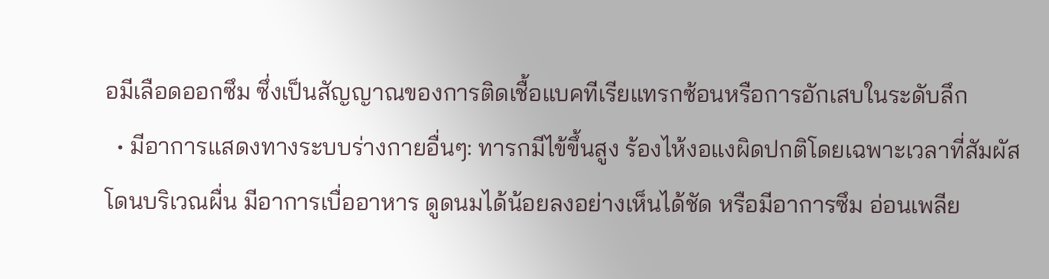อมีเลือดออกซึม ซึ่งเป็นสัญญาณของการติดเชื้อแบคทีเรียแทรกซ้อนหรือการอักเสบในระดับลึก
  • มีอาการแสดงทางระบบร่างกายอื่นๆ: ทารกมีไข้ขึ้นสูง ร้องไห้งอแงผิดปกติโดยเฉพาะเวลาที่สัมผัสโดนบริเวณผื่น มีอาการเบื่ออาหาร ดูดนมได้น้อยลงอย่างเห็นได้ชัด หรือมีอาการซึม อ่อนเพลีย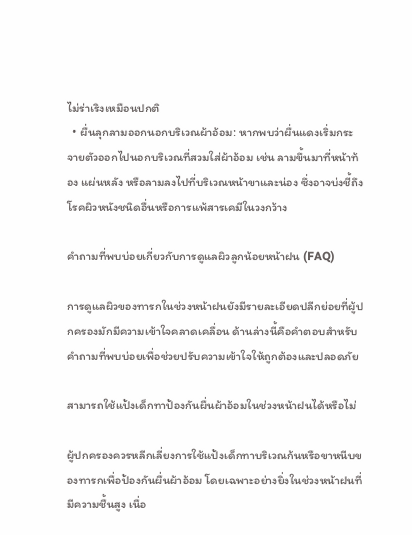ไม่ร่าเริงเหมือนปกติ
  • ผื่นลุกลามออกนอกบริเวณผ้าอ้อม: หากพบว่าผื่นแดงเริ่มกระจายตัวออกไปนอกบริเวณที่สวมใส่ผ้าอ้อม เช่น ลามขึ้นมาที่หน้าท้อง แผ่นหลัง หรือลามลงไปที่บริเวณหน้าขาและน่อง ซึ่งอาจบ่งชี้ถึงโรคผิวหนังชนิดอื่นหรือการแพ้สารเคมีในวงกว้าง

คำถามที่พบบ่อยเกี่ยวกับการดูแลผิวลูกน้อยหน้าฝน (FAQ)

การดูแลผิวของทารกในช่วงหน้าฝนยังมีรายละเอียดปลีกย่อยที่ผู้ปกครองมักมีความเข้าใจคลาดเคลื่อน ด้านล่างนี้คือคำตอบสำหรับคำถามที่พบบ่อยเพื่อช่วยปรับความเข้าใจให้ถูกต้องและปลอดภัย

สามารถใช้แป้งเด็กทาป้องกันผื่นผ้าอ้อมในช่วงหน้าฝนได้หรือไม่

ผู้ปกครองควรหลีกเลี่ยงการใช้แป้งเด็กทาบริเวณก้นหรือขาหนีบของทารกเพื่อป้องกันผื่นผ้าอ้อม โดยเฉพาะอย่างยิ่งในช่วงหน้าฝนที่มีความชื้นสูง เนื่อ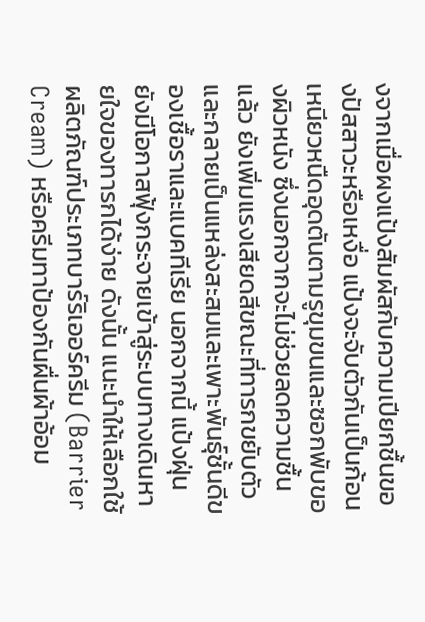งจากเมื่อผงแป้งสัมผัสกับความเปียกชื้นของปัสสาวะหรือเหงื่อ แป้งจะจับตัวกันเป็นก้อนเหนียวหนืดอุดตันตามรูขุมขนและซอกพับของผิวหนัง ซึ่งนอกจากจะไม่ช่วยลดความชื้นแล้ว ยังเพิ่มแรงเสียดสีขณะที่ทารกขยับตัว และกลายเป็นแหล่งสะสมและเพาะพันธุ์ชั้นดีของเชื้อราและแบคทีเรีย นอกจากนี้ แป้งฝุ่นยังมีโอกาสฟุ้งกระจายเข้าสู่ระบบทางเดินหายใจของทารกได้ง่าย ดังนั้น แนะนำให้เลือกใช้ผลิตภัณฑ์ประเภทบาร์ริเออร์ครีม (Barrier Cream) หรือครีมทาป้องกันผื่นผ้าอ้อม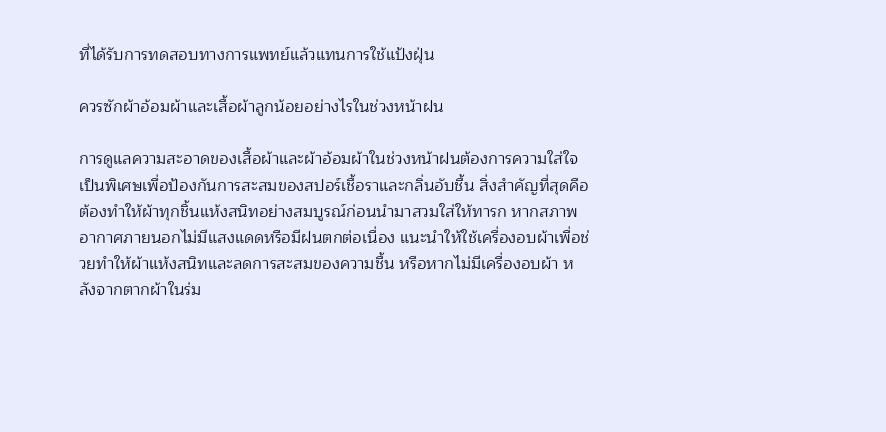ที่ได้รับการทดสอบทางการแพทย์แล้วแทนการใช้แป้งฝุ่น

ควรซักผ้าอ้อมผ้าและเสื้อผ้าลูกน้อยอย่างไรในช่วงหน้าฝน

การดูแลความสะอาดของเสื้อผ้าและผ้าอ้อมผ้าในช่วงหน้าฝนต้องการความใส่ใจเป็นพิเศษเพื่อป้องกันการสะสมของสปอร์เชื้อราและกลิ่นอับชื้น สิ่งสำคัญที่สุดคือต้องทำให้ผ้าทุกชิ้นแห้งสนิทอย่างสมบูรณ์ก่อนนำมาสวมใส่ให้ทารก หากสภาพอากาศภายนอกไม่มีแสงแดดหรือมีฝนตกต่อเนื่อง แนะนำให้ใช้เครื่องอบผ้าเพื่อช่วยทำให้ผ้าแห้งสนิทและลดการสะสมของความชื้น หรือหากไม่มีเครื่องอบผ้า หลังจากตากผ้าในร่ม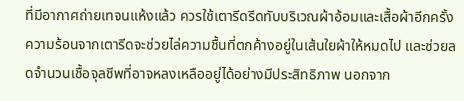ที่มีอากาศถ่ายเทจนแห้งแล้ว ควรใช้เตารีดรีดทับบริเวณผ้าอ้อมและเสื้อผ้าอีกครั้ง ความร้อนจากเตารีดจะช่วยไล่ความชื้นที่ตกค้างอยู่ในเส้นใยผ้าให้หมดไป และช่วยลดจำนวนเชื้อจุลชีพที่อาจหลงเหลืออยู่ได้อย่างมีประสิทธิภาพ นอกจาก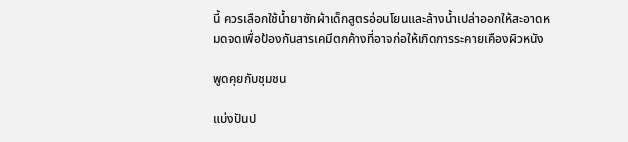นี้ ควรเลือกใช้น้ำยาซักผ้าเด็กสูตรอ่อนโยนและล้างน้ำเปล่าออกให้สะอาดหมดจดเพื่อป้องกันสารเคมีตกค้างที่อาจก่อให้เกิดการระคายเคืองผิวหนัง

พูดคุยกับชุมชน

แบ่งปันป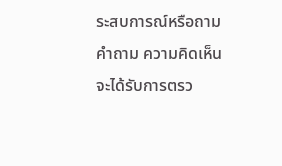ระสบการณ์หรือถามคำถาม ความคิดเห็นจะได้รับการตรว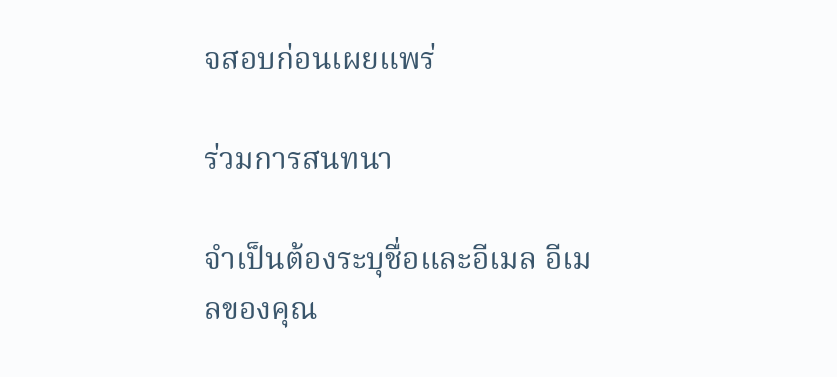จสอบก่อนเผยแพร่

ร่วมการสนทนา

จำเป็นต้องระบุชื่อและอีเมล อีเมลของคุณ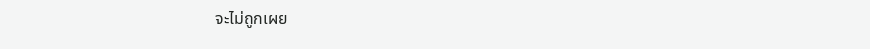จะไม่ถูกเผย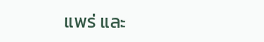แพร่ และ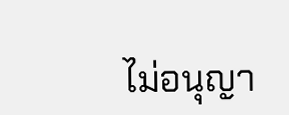ไม่อนุญา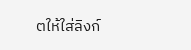ตให้ใส่ลิงก์